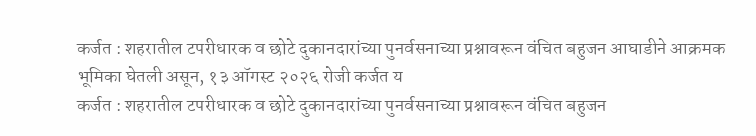कर्जत : शहरातील टपरीधारक व छोटे दुकानदारांच्या पुनर्वसनाच्या प्रश्नावरून वंचित बहुजन आघाडीने आक्रमक भूमिका घेतली असून, १३ ऑगस्ट २०२६ रोजी कर्जत य
कर्जत : शहरातील टपरीधारक व छोटे दुकानदारांच्या पुनर्वसनाच्या प्रश्नावरून वंचित बहुजन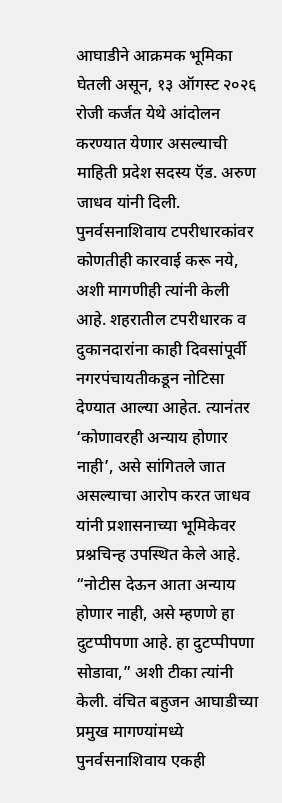आघाडीने आक्रमक भूमिका घेतली असून, १३ ऑगस्ट २०२६ रोजी कर्जत येथे आंदोलन करण्यात येणार असल्याची माहिती प्रदेश सदस्य ऍड. अरुण जाधव यांनी दिली. पुनर्वसनाशिवाय टपरीधारकांवर कोणतीही कारवाई करू नये, अशी मागणीही त्यांनी केली आहे. शहरातील टपरीधारक व दुकानदारांना काही दिवसांपूर्वी नगरपंचायतीकडून नोटिसा देण्यात आल्या आहेत. त्यानंतर ‘कोणावरही अन्याय होणार नाही’, असे सांगितले जात असल्याचा आरोप करत जाधव यांनी प्रशासनाच्या भूमिकेवर प्रश्नचिन्ह उपस्थित केले आहे. “नोटीस देऊन आता अन्याय होणार नाही, असे म्हणणे हा दुटप्पीपणा आहे. हा दुटप्पीपणा सोडावा,” अशी टीका त्यांनी केली. वंचित बहुजन आघाडीच्या प्रमुख मागण्यांमध्ये पुनर्वसनाशिवाय एकही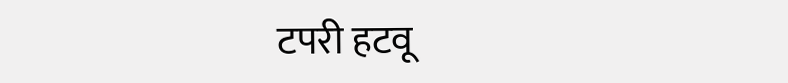टपरी हटवू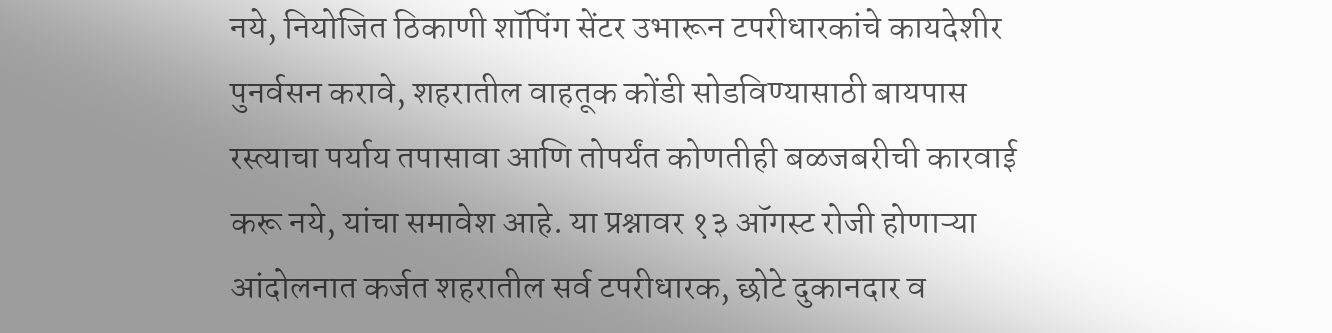नये, नियोजित ठिकाणी शॉपिंग सेंटर उभारून टपरीधारकांचे कायदेशीर पुनर्वसन करावे, शहरातील वाहतूक कोंडी सोडविण्यासाठी बायपास रस्त्याचा पर्याय तपासावा आणि तोपर्यंत कोणतीही बळजबरीची कारवाई करू नये, यांचा समावेश आहे. या प्रश्नावर १३ ऑगस्ट रोजी होणाऱ्या आंदोलनात कर्जत शहरातील सर्व टपरीधारक, छोटे दुकानदार व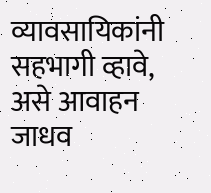व्यावसायिकांनी सहभागी व्हावे, असे आवाहन जाधव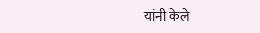यांनी केले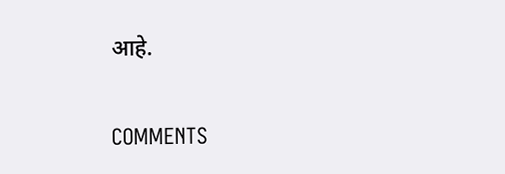आहे.

COMMENTS